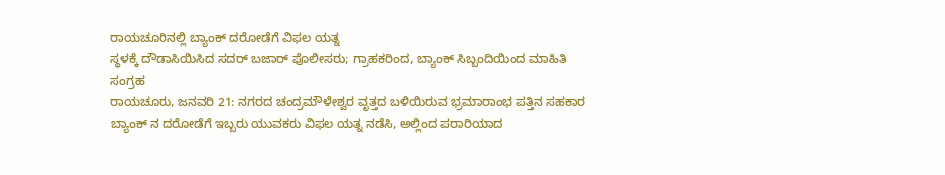ರಾಯಚೂರಿನಲ್ಲಿ ಬ್ಯಾಂಕ್ ದರೋಡೆಗೆ ವಿಫಲ ಯತ್ನ
ಸ್ಥಳಕ್ಕೆ ದೌಡಾಸಿಯಿಸಿದ ಸದರ್ ಬಜಾರ್ ಪೊಲೀಸರು; ಗ್ರಾಹಕರಿಂದ, ಬ್ಯಾಂಕ್ ಸಿಬ್ಬಂದಿಯಿಂದ ಮಾಹಿತಿ ಸಂಗ್ರಹ
ರಾಯಚೂರು, ಜನವರಿ 21: ನಗರದ ಚಂದ್ರಮೌಳೇಶ್ವರ ವೃತ್ತದ ಬಳಿಯಿರುವ ಭ್ರಮಾರಾಂಭ ಪತ್ತಿನ ಸಹಕಾರ ಬ್ಯಾಂಕ್ ನ ದರೋಡೆಗೆ ಇಬ್ಬರು ಯುವಕರು ವಿಫಲ ಯತ್ನ ನಡೆಸಿ, ಅಲ್ಲಿಂದ ಪರಾರಿಯಾದ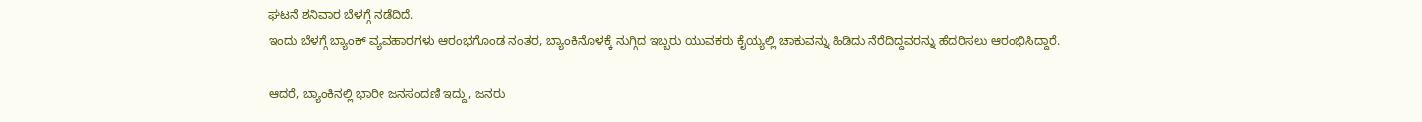ಘಟನೆ ಶನಿವಾರ ಬೆಳಗ್ಗೆ ನಡೆದಿದೆ.
ಇಂದು ಬೆಳಗ್ಗೆ ಬ್ಯಾಂಕ್ ವ್ಯವಹಾರಗಳು ಆರಂಭಗೊಂಡ ನಂತರ, ಬ್ಯಾಂಕಿನೊಳಕ್ಕೆ ನುಗ್ಗಿದ ಇಬ್ಬರು ಯುವಕರು ಕೈಯ್ಯಲ್ಲಿ ಚಾಕುವನ್ನು ಹಿಡಿದು ನೆರೆದಿದ್ದವರನ್ನು ಹೆದರಿಸಲು ಆರಂಭಿಸಿದ್ದಾರೆ.

ಆದರೆ, ಬ್ಯಾಂಕಿನಲ್ಲಿ ಭಾರೀ ಜನಸಂದಣಿ ಇದ್ದು, ಜನರು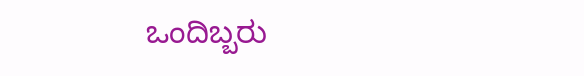ಒಂದಿಬ್ಬರು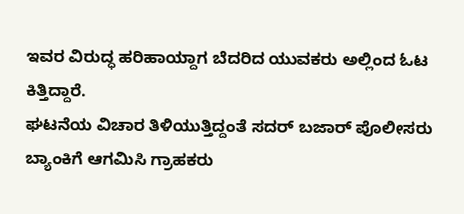ಇವರ ವಿರುದ್ಧ ಹರಿಹಾಯ್ದಾಗ ಬೆದರಿದ ಯುವಕರು ಅಲ್ಲಿಂದ ಓಟ ಕಿತ್ತಿದ್ದಾರೆ.
ಘಟನೆಯ ವಿಚಾರ ತಿಳಿಯುತ್ತಿದ್ದಂತೆ ಸದರ್ ಬಜಾರ್ ಪೊಲೀಸರು ಬ್ಯಾಂಕಿಗೆ ಆಗಮಿಸಿ ಗ್ರಾಹಕರು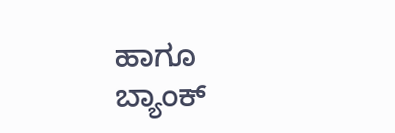ಹಾಗೂ ಬ್ಯಾಂಕ್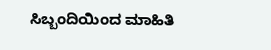ಸಿಬ್ಬಂದಿಯಿಂದ ಮಾಹಿತಿ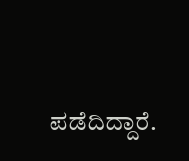ಪಡೆದಿದ್ದಾರೆ.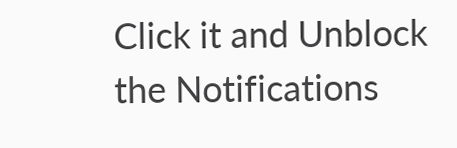Click it and Unblock the Notifications